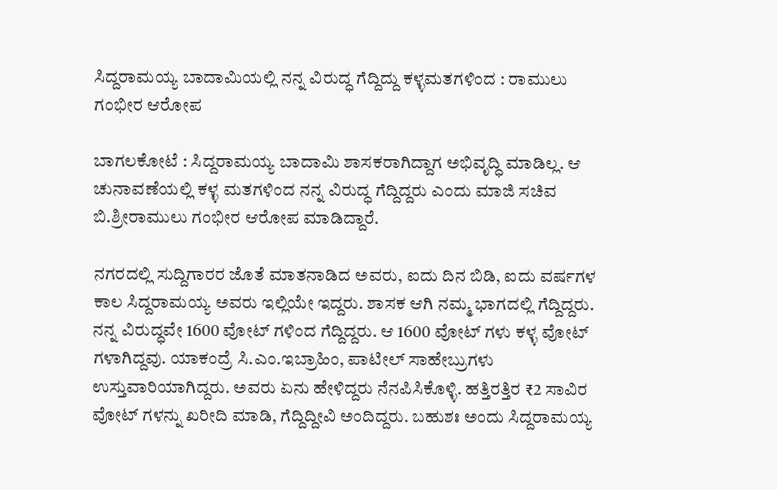ಸಿದ್ದರಾಮಯ್ಯ ಬಾದಾಮಿಯಲ್ಲಿ ನನ್ನ ವಿರುದ್ಧ ಗೆದ್ದಿದ್ದು ಕಳ್ಳಮತಗಳಿಂದ : ರಾಮುಲು ಗಂಭೀರ ಆರೋಪ

ಬಾಗಲಕೋಟೆ : ಸಿದ್ದರಾಮಯ್ಯ ಬಾದಾಮಿ ಶಾಸಕರಾಗಿದ್ದಾಗ ಅಭಿವೃದ್ಧಿ ಮಾಡಿಲ್ಲ. ಆ ಚುನಾವಣೆಯಲ್ಲಿ ಕಳ್ಳ ಮತಗಳಿಂದ ನನ್ನ ವಿರುದ್ಧ ಗೆದ್ದಿದ್ದರು ಎಂದು ಮಾಜಿ ಸಚಿವ ಬಿ.ಶ್ರೀರಾಮುಲು ಗಂಭೀರ ಆರೋಪ ಮಾಡಿದ್ದಾರೆ.

ನಗರದಲ್ಲಿ ಸುದ್ದಿಗಾರರ ಜೊತೆ ಮಾತನಾಡಿದ ಅವರು, ಐದು ದಿನ ಬಿಡಿ, ಐದು ವರ್ಷಗಳ ಕಾಲ ಸಿದ್ದರಾಮಯ್ಯ ಅವರು ಇಲ್ಲಿಯೇ ಇದ್ದರು. ಶಾಸಕ ಆಗಿ ನಮ್ಮ ಭಾಗದಲ್ಲಿ ಗೆದ್ದಿದ್ದರು. ನನ್ನ ವಿರುದ್ಧವೇ 1600 ವೋಟ್ ಗಳಿಂದ ಗೆದ್ದಿದ್ದರು. ಆ 1600 ವೋಟ್ ಗಳು ಕಳ್ಳ ವೋಟ್ ಗಳಾಗಿದ್ದವು. ಯಾಕಂದ್ರೆ ಸಿ.ಎಂ.ಇಬ್ರಾಹಿಂ, ಪಾಟೀಲ್ ಸಾಹೇಬ್ರುಗಳು ಉಸ್ತುವಾರಿಯಾಗಿದ್ದರು. ಅವರು ಏನು ಹೇಳಿದ್ದರು ನೆನಪಿಸಿಕೊಳ್ಳಿ. ಹತ್ತಿರತ್ತಿರ ₹2 ಸಾವಿರ ವೋಟ್ ಗಳನ್ನು ಖರೀದಿ ಮಾಡಿ, ಗೆದ್ದಿದ್ದೀವಿ ಅಂದಿದ್ದರು. ಬಹುಶಃ ಅಂದು ಸಿದ್ದರಾಮಯ್ಯ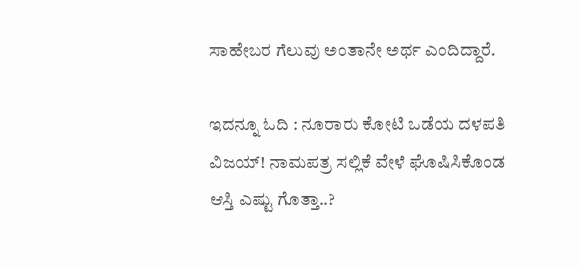ಸಾಹೇಬರ ಗೆಲುವು ಅಂತಾನೇ ಅರ್ಥ ಎಂದಿದ್ದಾರೆ.

ಇದನ್ನೂ ಓದಿ : ನೂರಾರು ಕೋಟಿ ಒಡೆಯ ದಳಪತಿ ವಿಜಯ್! ನಾಮಪತ್ರ ಸಲ್ಲಿಕೆ ವೇಳೆ ಘೊಷಿಸಿಕೊಂಡ ಆಸ್ತಿ ಎಷ್ಟು ಗೊತ್ತಾ..?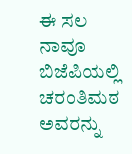ಈ ಸಲ ನಾವೂ ಬಿಜೆಪಿಯಲ್ಲಿ ಚರಂತಿಮಠ ಅವರನ್ನು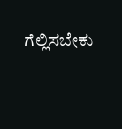ಗೆಲ್ಲಿಸಬೇಕು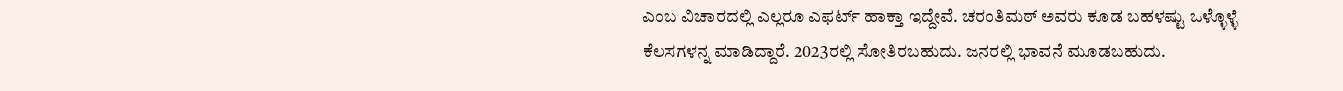ಎಂಬ ವಿಚಾರದಲ್ಲಿ ಎಲ್ಲರೂ ಎಫರ್ಟ್ ಹಾಕ್ತಾ ಇದ್ದೇವೆ. ಚರಂತಿಮಠ್ ಅವರು ಕೂಡ ಬಹಳಷ್ಟು ಒಳ್ಳೊಳ್ಳೆ ಕೆಲಸಗಳನ್ನ ಮಾಡಿದ್ದಾರೆ. 2023ರಲ್ಲಿ ಸೋತಿರಬಹುದು. ಜನರಲ್ಲಿ ಭಾವನೆ ಮೂಡಬಹುದು.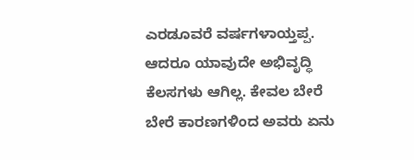ಎರಡೂವರೆ ವರ್ಷಗಳಾಯ್ತಪ್ಪ. ಆದರೂ ಯಾವುದೇ ಅಭಿವೃದ್ಧಿ ಕೆಲಸಗಳು ಆಗಿಲ್ಲ. ಕೇವಲ ಬೇರೆ ಬೇರೆ ಕಾರಣಗಳಿಂದ ಅವರು ಏನು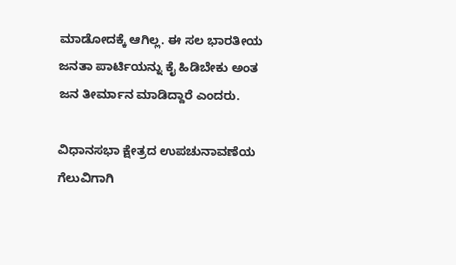ಮಾಡೋದಕ್ಕೆ ಆಗಿಲ್ಲ. ಈ ಸಲ ಭಾರತೀಯ ಜನತಾ ಪಾರ್ಟಿಯನ್ನು ಕೈ ಹಿಡಿಬೇಕು ಅಂತ ಜನ ತೀರ್ಮಾನ ಮಾಡಿದ್ದಾರೆ ಎಂದರು.

ವಿಧಾನಸಭಾ ಕ್ಷೇತ್ರದ ಉಪಚುನಾವಣೆಯ ಗೆಲುವಿಗಾಗಿ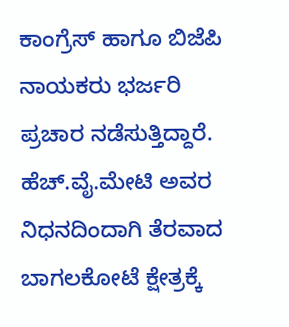ಕಾಂಗ್ರೆಸ್ ಹಾಗೂ ಬಿಜೆಪಿ ನಾಯಕರು ಭರ್ಜರಿ ಪ್ರಚಾರ ನಡೆಸುತ್ತಿದ್ದಾರೆ. ಹೆಚ್.ವೈ.ಮೇಟಿ ಅವರ ನಿಧನದಿಂದಾಗಿ ತೆರವಾದ ಬಾಗಲಕೋಟೆ ಕ್ಷೇತ್ರಕ್ಕೆ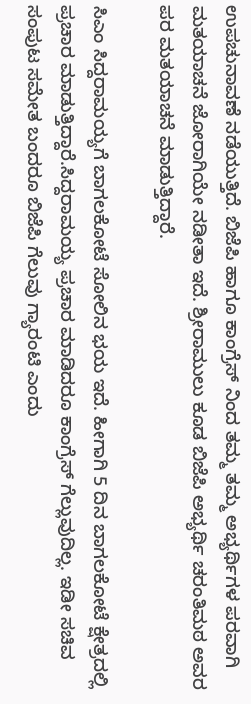ಉಪಚುನಾವಣೆ ನಡೆಯುತ್ತಿದೆ. ಬಿಜೆಪಿ ಹಾಗೂ ಕಾಂಗ್ರೆಸ್ ನಿಂದ ತಮ್ಮ ತಮ್ಮ ಅಭ್ಯರ್ಥಿಗಳ ಪರವಾಗಿ ಮತಯಾಚನೆ ಜೋರಾಗಿಯೇ ನಡೀತಾ ಇದೆ. ಶ್ರೀರಾಮುಲು ಕೂಡ ಬಿಜೆಪಿ ಅಭ್ಯರ್ಥಿ ಚರಂತಿಮಠ ಅವರ ಪರ ಮತಯಾಚನೆ ಮಾಡುತ್ತಿದ್ದಾರೆ.

ಸಿಎಂ ಸಿದ್ದರಾಮಯ್ಯಗೆ ಬಾಗಲಕೋಟೆ ಸೋಲಿನ ಭಯ ಇದೆ. ಹೀಗಾಗಿ 5 ದಿನ ಬಾಗಲಕೋಟೆ ಕ್ಷೇತ್ರದಲ್ಲಿ ಪ್ರಚಾರ ಮಾಡುತ್ತಿದ್ದಾರೆ.ಸಿದ್ದರಾಮಯ್ಯ ಪ್ರಚಾರ ಮಾಡಿದರೂ ಕಾಂಗ್ರೆಸ್ ಗೆಲ್ಲುವುದಿಲ್ಲ. ಇಡೀ ಸಚಿವ ಸಂಪುಟ ಸಮೇತ ಬಂದರೂ ಬಿಜೆಪಿ ಗೆಲುವು ಗ್ಯಾರಂಟಿ ಎಂದು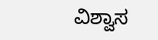ವಿಶ್ವಾಸ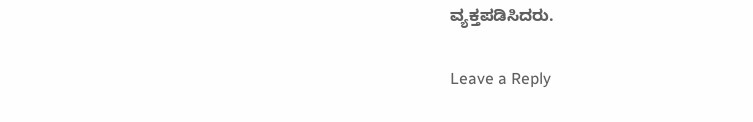ವ್ಯಕ್ತಪಡಿಸಿದರು.

Leave a Reply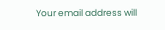Your email address will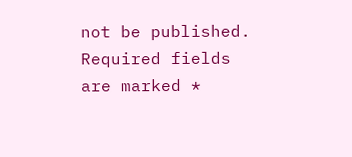not be published. Required fields are marked *